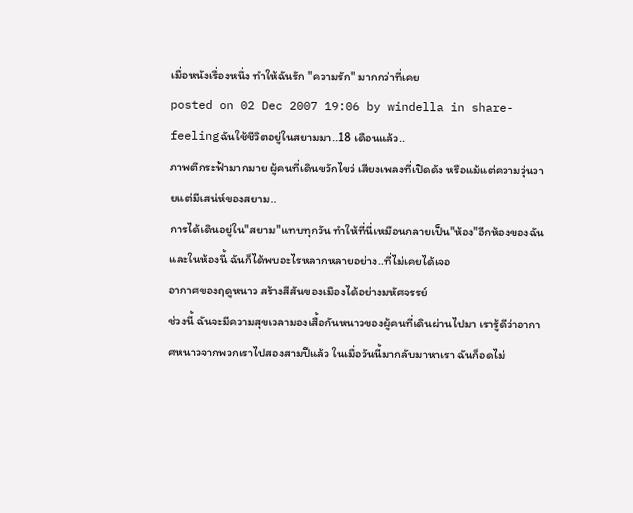เมื่อหนังเรื่องหนึ่ง ทำให้ฉันรัก "ความรัก" มากกว่าที่เคย
posted on 02 Dec 2007 19:06 by windella in share-feelingฉันใช้ชีวิตอยู่ในสยามมา..18 เดือนแล้ว..
ภาพตึกระฟ้ามากมาย ผู้คนที่เดินขวักไขว่ เสียงเพลงที่เปิดดัง หรือแม้แต่ความวุ่นวายแต่มีเสน่ห์ของสยาม..
การได้เดินอยู่ใน"สยาม"แทบทุกวัน ทำให้ที่นี่เหมือนกลายเป็น"ห้อง"อีกห้องของฉัน
และในห้องนี้ ฉันก็ได้พบอะไรหลากหลายอย่าง..ที่ไม่เคยได้เจอ
อากาศของฤดูหนาว สร้างสีสันของเมืองได้อย่างมหัศจรรย์
ช่วงนี้ ฉันจะมีความสุขเวลามองเสื้อกันหนาวของผู้คนที่เดินผ่านไปมา เรารู้ดีว่าอากาศหนาวจากพวกเราไปสองสามปีแล้ว ในเมื่อวันนี้มากลับมาหาเรา ฉันก็อดไม่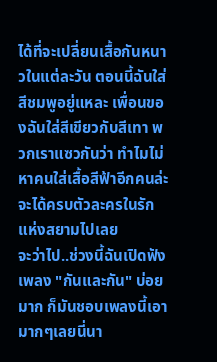ได้ที่จะเปลี่ยนเสื้อกันหนาวในแต่ละวัน ตอนนี้ฉันใส่สีชมพูอยู่แหละ เพื่อนของฉันใส่สีเขียวกับสีเทา พวกเราแซวกันว่า ทำไมไม่หาคนใส่เสื้อสีฟ้าอีกคนล่ะ จะได้ครบตัวละครในรักแห่งสยามไปเลย
จะว่าไป..ช่วงนี้ฉันเปิดฟังเพลง "กันและกัน" บ่อยมาก ก็มันชอบเพลงนี้เอามากๆเลยนี่นา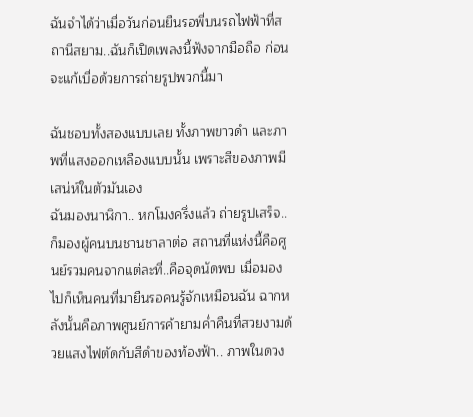ฉันจำได้ว่าเมื่อวันก่อนยืนรอพี่บนรถไฟฟ้าที่สถานีสยาม..ฉันก็เปิดเพลงนี้ฟังจากมือถือ ก่อนจะแก้เบื่อด้วยการถ่ายรูปพวกนี้มา

ฉันชอบทั้งสองแบบเลย ทั้งภาพขาวดำ และภาพที่แสงออกเหลืองแบบนั้น เพราะสีของภาพมีเสน่ห์ในตัวมันเอง
ฉันมองนาฬิกา.. หกโมงครึ่งแล้ว ถ่ายรูปเสร็จ..ก็มองผู้คนบนชานชาลาต่อ สถานที่แห่งนี้คือศูนย์รวมคนจากแต่ละที่..คือจุดนัดพบ เมื่อมองไปก็เห็นคนที่มายืนรอคนรู้จักเหมือนฉัน ฉากหลังนั้นคือภาพศูนย์การค้ายามค่ำคืนที่สวยงามด้วยแสงไฟตัดกับสีดำของท้องฟ้า.. ภาพในดวง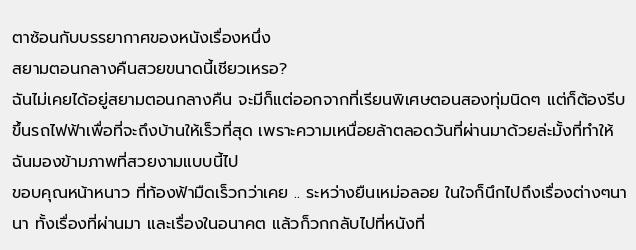ตาซ้อนกับบรรยากาศของหนังเรื่องหนึ่ง
สยามตอนกลางคืนสวยขนาดนี้เชียวเหรอ?
ฉันไม่เคยได้อยู่สยามตอนกลางคืน จะมีก็แต่ออกจากที่เรียนพิเศษตอนสองทุ่มนิดๆ แต่ก็ต้องรีบขึ้นรถไฟฟ้าเพื่อที่จะถึงบ้านให้เร็วที่สุด เพราะความเหนื่อยล้าตลอดวันที่ผ่านมาด้วยล่ะมั้งที่ทำให้ฉันมองข้ามภาพที่สวยงามแบบนี้ไป
ขอบคุณหน้าหนาว ที่ท้องฟ้ามืดเร็วกว่าเคย .. ระหว่างยืนเหม่อลอย ในใจก็นึกไปถึงเรื่องต่างๆนานา ทั้งเรื่องที่ผ่านมา และเรื่องในอนาคต แล้วก็วกกลับไปที่หนังที่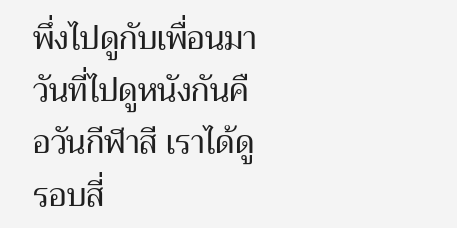พึ่งไปดูกับเพื่อนมา วันที่ไปดูหนังกันคือวันกีฬาสี เราได้ดูรอบสี่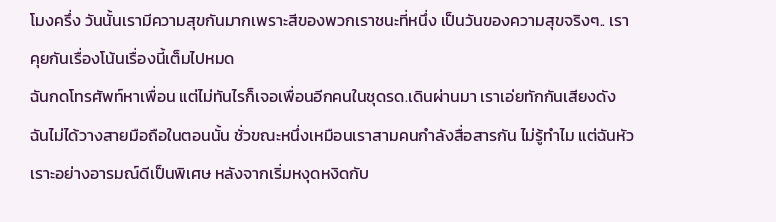โมงครึ่ง วันนั้นเรามีความสุขกันมากเพราะสีของพวกเราชนะที่หนึ่ง เป็นวันของความสุขจริงๆ.. เราคุยกันเรื่องโน้นเรื่องนี้เต็มไปหมด
ฉันกดโทรศัพท์หาเพื่อน แต่ไม่ทันไรก็เจอเพื่อนอีกคนในชุดรด.เดินผ่านมา เราเอ่ยทักกันเสียงดัง ฉันไม่ได้วางสายมือถือในตอนนั้น ชั่วขณะหนึ่งเหมือนเราสามคนกำลังสื่อสารกัน ไม่รู้ทำไม แต่ฉันหัวเราะอย่างอารมณ์ดีเป็นพิเศษ หลังจากเริ่มหงุดหงิดกับ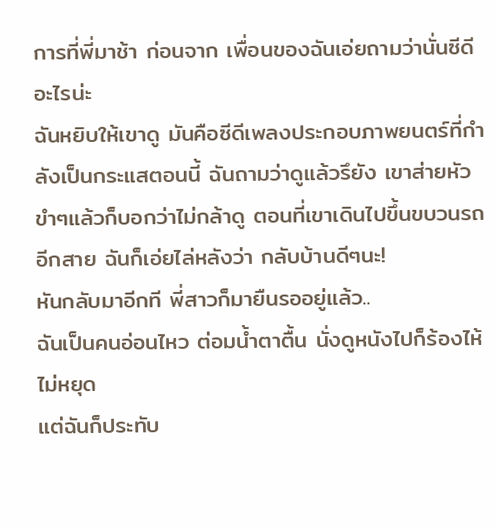การที่พี่มาช้า ก่อนจาก เพื่อนของฉันเอ่ยถามว่านั่นซีดีอะไรน่ะ
ฉันหยิบให้เขาดู มันคือซีดีเพลงประกอบภาพยนตร์ที่กำลังเป็นกระแสตอนนี้ ฉันถามว่าดูแล้วรึยัง เขาส่ายหัวขำๆแล้วก็บอกว่าไม่กล้าดู ตอนที่เขาเดินไปขึ้นขบวนรถอีกสาย ฉันก็เอ่ยไล่หลังว่า กลับบ้านดีๆนะ!
หันกลับมาอีกที พี่สาวก็มายืนรออยู่แล้ว..
ฉันเป็นคนอ่อนไหว ต่อมน้ำตาตื้น นั่งดูหนังไปก็ร้องไห้ไม่หยุด
แต่ฉันก็ประทับ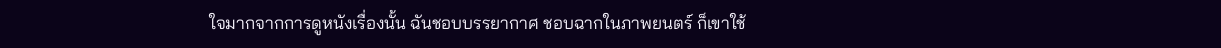ใจมากจากการดูหนังเรื่องนั้น ฉันชอบบรรยากาศ ชอบฉากในภาพยนตร์ ก็เขาใช้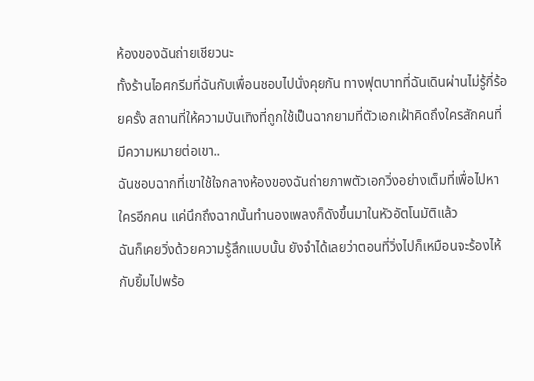ห้องของฉันถ่ายเชียวนะ
ทั้งร้านไอศกรีมที่ฉันกับเพื่อนชอบไปนั่งคุยกัน ทางฟุตบาทที่ฉันเดินผ่านไม่รู้กี่ร้อยครั้ง สถานที่ให้ความบันเทิงที่ถูกใช้เป็นฉากยามที่ตัวเอกเฝ้าคิดถึงใครสักคนที่มีความหมายต่อเขา..
ฉันชอบฉากที่เขาใช้ใจกลางห้องของฉันถ่ายภาพตัวเอกวิ่งอย่างเต็มที่เพื่อไปหาใครอีกคน แค่นึกถึงฉากนั้นทำนองเพลงก็ดังขึ้นมาในหัวอัตโนมัติแล้ว
ฉันก็เคยวิ่งด้วยความรู้สึกแบบนั้น ยังจำได้เลยว่าตอนที่วิ่งไปก็เหมือนจะร้องไห้กับยิ้มไปพร้อ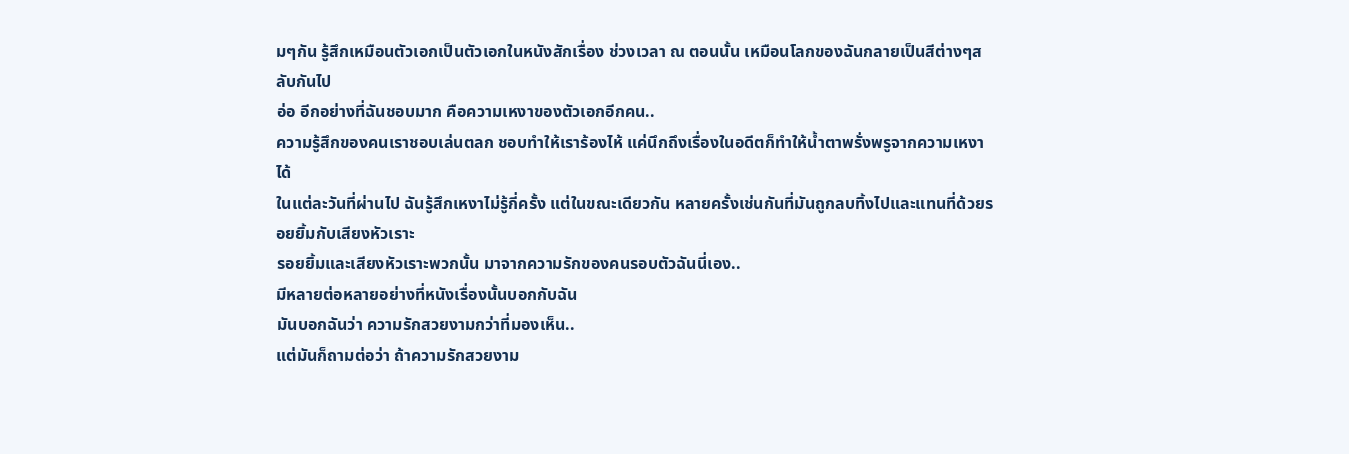มๆกัน รู้สึกเหมือนตัวเอกเป็นตัวเอกในหนังสักเรื่อง ช่วงเวลา ณ ตอนนั้น เหมือนโลกของฉันกลายเป็นสีต่างๆสลับกันไป
อ่อ อีกอย่างที่ฉันชอบมาก คือความเหงาของตัวเอกอีกคน..
ความรู้สึกของคนเราชอบเล่นตลก ชอบทำให้เราร้องไห้ แค่นึกถึงเรื่องในอดีตก็ทำให้น้ำตาพรั่งพรูจากความเหงาได้
ในแต่ละวันที่ผ่านไป ฉันรู้สึกเหงาไม่รู้กี่ครั้ง แต่ในขณะเดียวกัน หลายครั้งเช่นกันที่มันถูกลบทิ้งไปและแทนที่ด้วยรอยยิ้มกับเสียงหัวเราะ
รอยยิ้มและเสียงหัวเราะพวกนั้น มาจากความรักของคนรอบตัวฉันนี่เอง..
มีหลายต่อหลายอย่างที่หนังเรื่องนั้นบอกกับฉัน
มันบอกฉันว่า ความรักสวยงามกว่าที่มองเห็น..
แต่มันก็ถามต่อว่า ถ้าความรักสวยงาม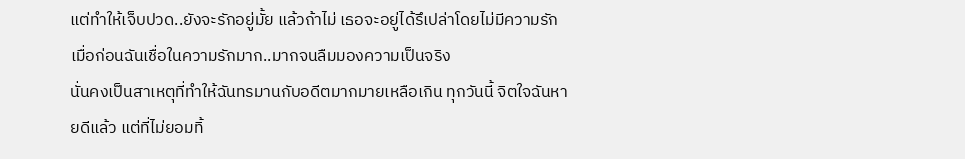แต่ทำให้เจ็บปวด..ยังจะรักอยู่มั้ย แล้วถ้าไม่ เธอจะอยู่ได้รึเปล่าโดยไม่มีความรัก
เมื่อก่อนฉันเชื่อในความรักมาก..มากจนลืมมองความเป็นจริง
นั่นคงเป็นสาเหตุที่ทำให้ฉันทรมานกับอดีตมากมายเหลือเกิน ทุกวันนี้ จิตใจฉันหายดีแล้ว แต่ที่ไม่ยอมทิ้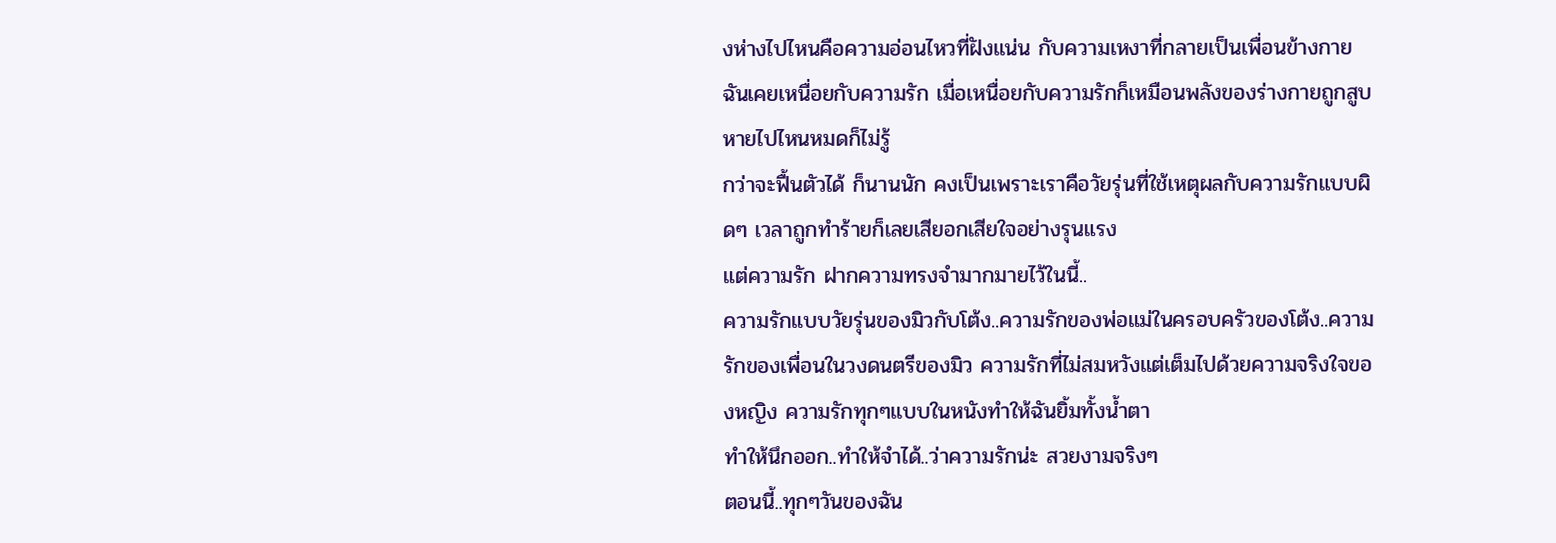งห่างไปไหนคือความอ่อนไหวที่ฝังแน่น กับความเหงาที่กลายเป็นเพื่อนข้างกาย
ฉันเคยเหนื่อยกับความรัก เมื่อเหนื่อยกับความรักก็เหมือนพลังของร่างกายถูกสูบหายไปไหนหมดก็ไม่รู้
กว่าจะฟื้นตัวได้ ก็นานนัก คงเป็นเพราะเราคือวัยรุ่นที่ใช้เหตุผลกับความรักแบบผิดๆ เวลาถูกทำร้ายก็เลยเสียอกเสียใจอย่างรุนแรง
แต่ความรัก ฝากความทรงจำมากมายไว้ในนี้..
ความรักแบบวัยรุ่นของมิวกับโต้ง..ความรักของพ่อแม่ในครอบครัวของโต้ง..ความรักของเพื่อนในวงดนตรีของมิว ความรักที่ไม่สมหวังแต่เต็มไปด้วยความจริงใจของหญิง ความรักทุกๆแบบในหนังทำให้ฉันยิ้มทั้งน้ำตา
ทำให้นึกออก..ทำให้จำได้..ว่าความรักน่ะ สวยงามจริงๆ
ตอนนี้..ทุกๆวันของฉัน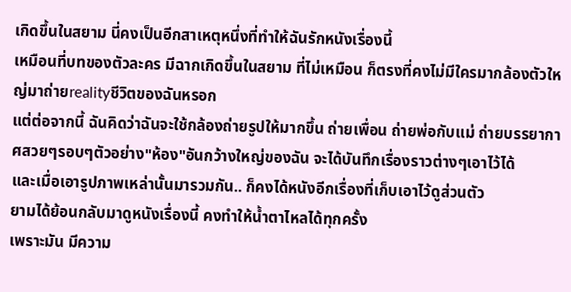เกิดขึ้นในสยาม นี่คงเป็นอีกสาเหตุหนึ่งที่ทำให้ฉันรักหนังเรื่องนี้
เหมือนที่บทของตัวละคร มีฉากเกิดขึ้นในสยาม ที่ไม่เหมือน ก็ตรงที่คงไม่มีใครมากล้องตัวใหญ่มาถ่ายrealityชีวิตของฉันหรอก
แต่ต่อจากนี้ ฉันคิดว่าฉันจะใช้กล้องถ่ายรูปให้มากขึ้น ถ่ายเพื่อน ถ่ายพ่อกับแม่ ถ่ายบรรยากาศสวยๆรอบๆตัวอย่าง"ห้อง"อันกว้างใหญ่ของฉัน จะได้บันทึกเรื่องราวต่างๆเอาไว้ได้
และเมื่อเอารูปภาพเหล่านั้นมารวมกัน.. ก็คงได้หนังอีกเรื่องที่เก็บเอาไว้ดูส่วนตัว
ยามได้ย้อนกลับมาดูหนังเรื่องนี้ คงทำให้น้ำตาไหลได้ทุกครั้ง
เพราะมัน มีความ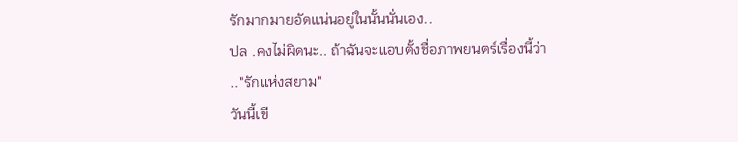รักมากมายอัดแน่นอยู่ในนั้นนั่นเอง..
ปล .คงไม่ผิดนะ.. ถ้าฉันจะแอบตั้งชื่อภาพยนตร์เรื่องนี้ว่า
.."รักแห่งสยาม"
วันนี้เขี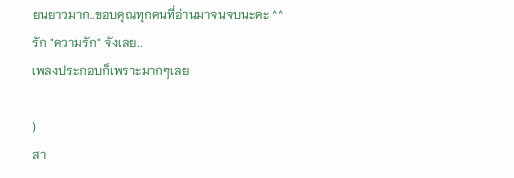ยนยาวมาก..ขอบคุณทุกคนที่อ่านมาจนจบนะคะ ^^
รัก "ความรัก" จังเลย..
เพลงประกอบก็เพราะมากๆเลย

)
สา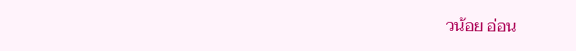วน้อย อ่อน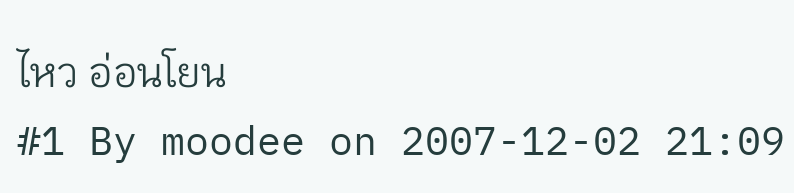ไหว อ่อนโยน
#1 By moodee on 2007-12-02 21:09